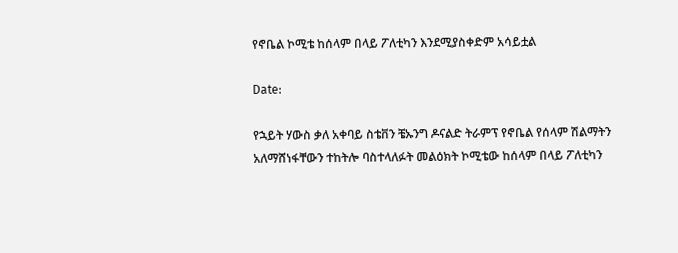የኖቤል ኮሚቴ ከሰላም በላይ ፖለቲካን እንደሚያስቀድም አሳይቷል

Date:

የኋይት ሃውስ ቃለ አቀባይ ስቴቨን ቼኡንግ ዶናልድ ትራምፕ የኖቤል የሰላም ሽልማትን አለማሸነፋቸውን ተከትሎ ባስተላለፉት መልዕክት ኮሚቴው ከሰላም በላይ ፖለቲካን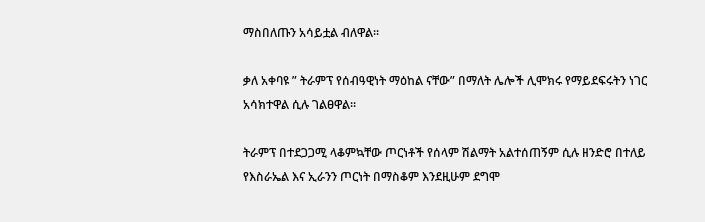ማስበለጡን አሳይቷል ብለዋል።

ቃለ አቀባዩ ” ትራምፕ የሰብዓዊነት ማዕከል ናቸው” በማለት ሌሎች ሊሞክሩ የማይደፍሩትን ነገር አሳክተዋል ሲሉ ገልፀዋል።

ትራምፕ በተደጋጋሚ ላቆምኳቸው ጦርነቶች የሰላም ሽልማት አልተሰጠኝም ሲሉ ዘንድሮ በተለይ የእስራኤል እና ኢራንን ጦርነት በማስቆም እንደዚሁም ደግሞ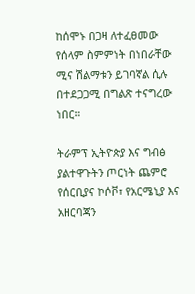ከሰሞኑ በጋዛ ለተፈፀመው የሰላም ስምምነት በነበራቸው ሚና ሽልማቱን ይገባኛል ሲሉ በተደጋጋሚ በግልጽ ተናግረው ነበር።

ትራምፕ ኢትዮጵያ እና ግብፅ ያልተዋጉትን ጦርነት ጨምሮ የሰርቢያና ኮሶቮ፣ የአርሜኒያ እና አዘርባጃን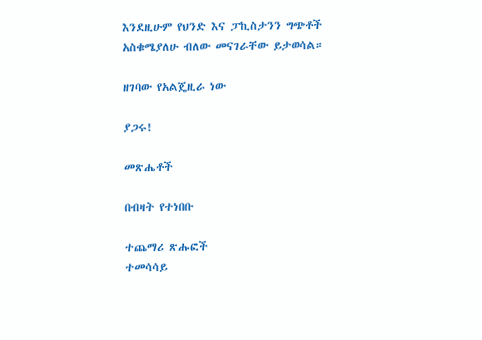እንደዚሁም የህንድ እና ፓኪስታንን ግጭቶች አስቁሜያለሁ ብለው መናገራቸው ይታወሳል።

ዘገባው የአልጄዚራ ነው

ያጋሩ!

መጽሔቶች

በብዛት የተነበቡ

ተጨማሪ ጽሑፎች
ተመሳሳይ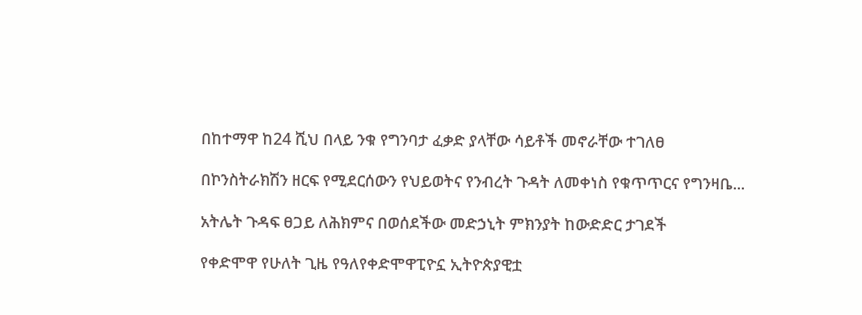በከተማዋ ከ24 ሺህ በላይ ንቁ የግንባታ ፈቃድ ያላቸው ሳይቶች መኖራቸው ተገለፀ

በኮንስትራክሽን ዘርፍ የሚደርሰውን የህይወትና የንብረት ጉዳት ለመቀነስ የቁጥጥርና የግንዛቤ...

አትሌት ጉዳፍ ፀጋይ ለሕክምና በወሰደችው መድኃኒት ምክንያት ከውድድር ታገደች

የቀድሞዋ የሁለት ጊዜ የዓለየቀድሞዋፒዮኗ ኢትዮጵያዊቷ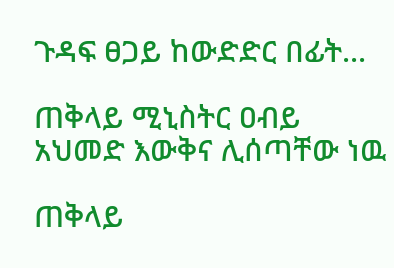ጉዳፍ ፀጋይ ከውድድር በፊት...

ጠቅላይ ሚኒስትር ዐብይ አህመድ እውቅና ሊሰጣቸው ነዉ

ጠቅላይ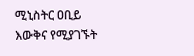ሚኒስትር ዐቢይ እውቅና የሚያገኙት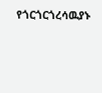የጎርጎርጎረሳዉያኑ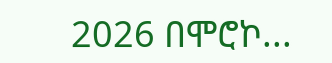2026 በሞሮኮ...